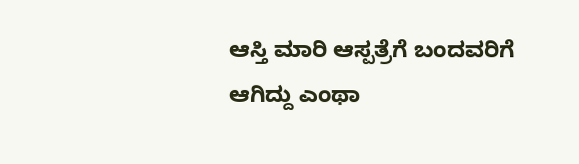ಆಸ್ತಿ ಮಾರಿ ಆಸ್ಪತ್ರೆಗೆ ಬಂದವರಿಗೆ ಆಗಿದ್ದು ಎಂಥಾ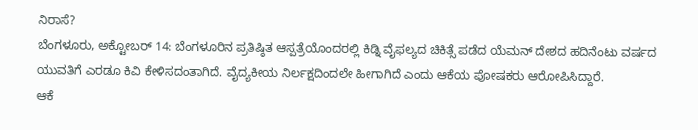ನಿರಾಸೆ?
ಬೆಂಗಳೂರು, ಅಕ್ಟೋಬರ್ 14: ಬೆಂಗಳೂರಿನ ಪ್ರತಿಷ್ಠಿತ ಆಸ್ಪತ್ರೆಯೊಂದರಲ್ಲಿ ಕಿಡ್ನಿ ವೈಫಲ್ಯದ ಚಿಕಿತ್ಸೆ ಪಡೆದ ಯೆಮನ್ ದೇಶದ ಹದಿನೆಂಟು ವರ್ಷದ ಯುವತಿಗೆ ಎರಡೂ ಕಿವಿ ಕೇಳಿಸದಂತಾಗಿದೆ. ವೈದ್ಯಕೀಯ ನಿರ್ಲಕ್ಷದಿಂದಲೇ ಹೀಗಾಗಿದೆ ಎಂದು ಆಕೆಯ ಪೋಷಕರು ಆರೋಪಿಸಿದ್ದಾರೆ.
ಆಕೆ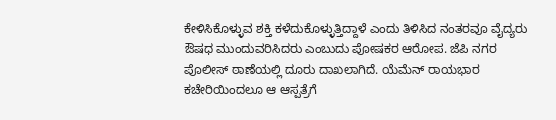ಕೇಳಿಸಿಕೊಳ್ಳುವ ಶಕ್ತಿ ಕಳೆದುಕೊಳ್ಳುತ್ತಿದ್ದಾಳೆ ಎಂದು ತಿಳಿಸಿದ ನಂತರವೂ ವೈದ್ಯರು ಔಷಧ ಮುಂದುವರಿಸಿದರು ಎಂಬುದು ಪೋಷಕರ ಆರೋಪ. ಜೆಪಿ ನಗರ ಪೊಲೀಸ್ ಠಾಣೆಯಲ್ಲಿ ದೂರು ದಾಖಲಾಗಿದೆ. ಯೆಮೆನ್ ರಾಯಭಾರ ಕಚೇರಿಯಿಂದಲೂ ಆ ಆಸ್ಪತ್ರೆಗೆ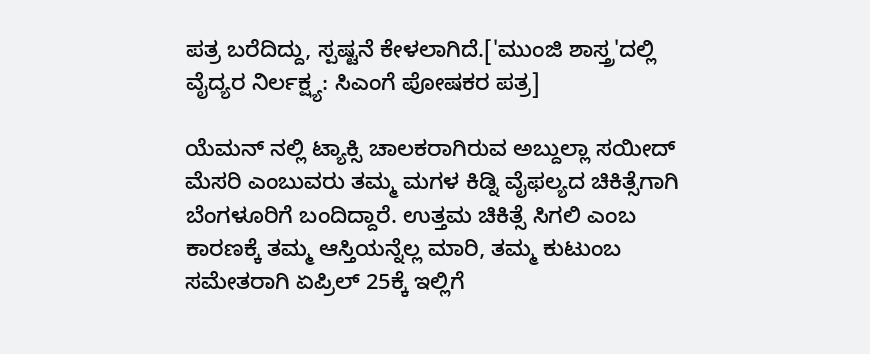ಪತ್ರ ಬರೆದಿದ್ದು, ಸ್ಪಷ್ಟನೆ ಕೇಳಲಾಗಿದೆ.['ಮುಂಜಿ ಶಾಸ್ತ್ರ'ದಲ್ಲಿ ವೈದ್ಯರ ನಿರ್ಲಕ್ಷ್ಯ: ಸಿಎಂಗೆ ಪೋಷಕರ ಪತ್ರ]

ಯೆಮನ್ ನಲ್ಲಿ ಟ್ಯಾಕ್ಸಿ ಚಾಲಕರಾಗಿರುವ ಅಬ್ದುಲ್ಲಾ ಸಯೀದ್ ಮೆಸರಿ ಎಂಬುವರು ತಮ್ಮ ಮಗಳ ಕಿಡ್ನಿ ವೈಫಲ್ಯದ ಚಿಕಿತ್ಸೆಗಾಗಿ ಬೆಂಗಳೂರಿಗೆ ಬಂದಿದ್ದಾರೆ. ಉತ್ತಮ ಚಿಕಿತ್ಸೆ ಸಿಗಲಿ ಎಂಬ ಕಾರಣಕ್ಕೆ ತಮ್ಮ ಆಸ್ತಿಯನ್ನೆಲ್ಲ ಮಾರಿ, ತಮ್ಮ ಕುಟುಂಬ ಸಮೇತರಾಗಿ ಏಪ್ರಿಲ್ 25ಕ್ಕೆ ಇಲ್ಲಿಗೆ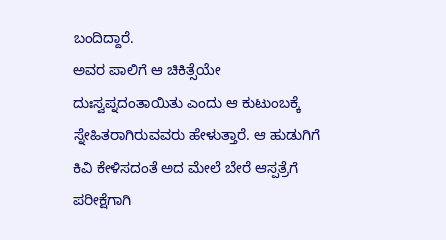ಬಂದಿದ್ದಾರೆ.
ಅವರ ಪಾಲಿಗೆ ಆ ಚಿಕಿತ್ಸೆಯೇ ದುಃಸ್ವಪ್ನದಂತಾಯಿತು ಎಂದು ಆ ಕುಟುಂಬಕ್ಕೆ ಸ್ನೇಹಿತರಾಗಿರುವವರು ಹೇಳುತ್ತಾರೆ. ಆ ಹುಡುಗಿಗೆ ಕಿವಿ ಕೇಳಿಸದಂತೆ ಅದ ಮೇಲೆ ಬೇರೆ ಆಸ್ಪತ್ರೆಗೆ ಪರೀಕ್ಷೆಗಾಗಿ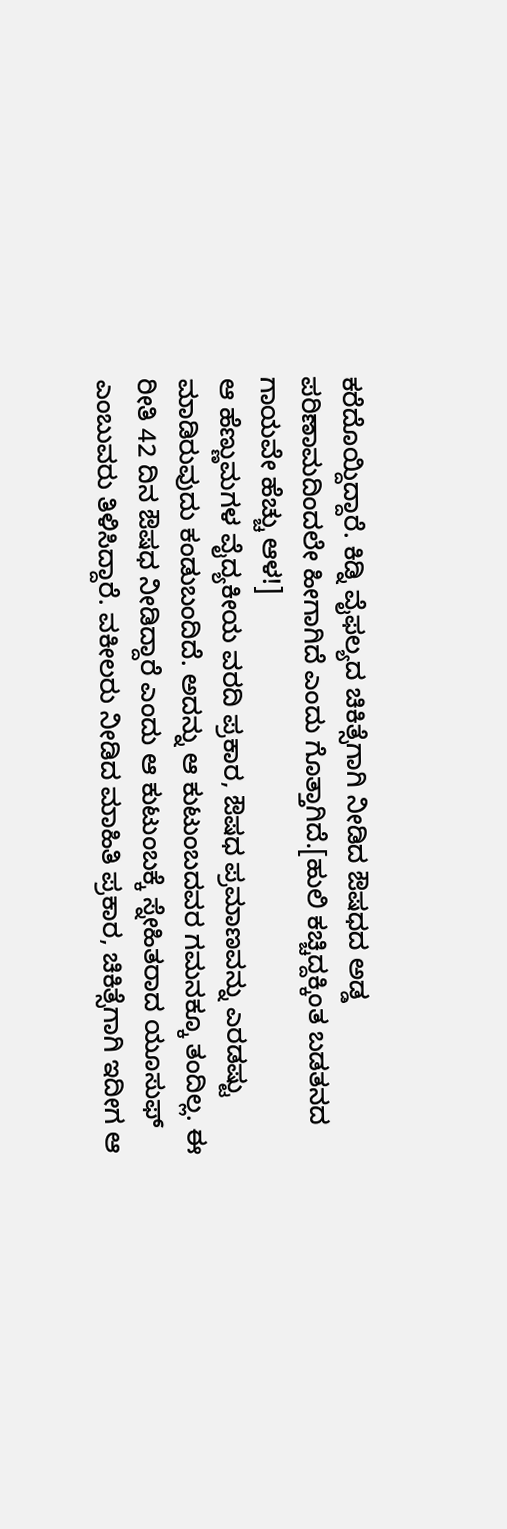ಕರೆದೊಯ್ದಿದ್ದಾರೆ. ಕಿಡ್ನಿ ವೈಫಲ್ಯದ ಚಿಕಿತ್ಸೆಗಾಗಿ ನೀಡಿದ ಔಷಧದ ಅಡ್ಡ ಪರಿಣಾಮದಿಂದಲೇ ಹೀಗಾಗಿದೆ ಎಂದು ಗೊತ್ತಾಗಿದೆ.[ಹುಲಿ ಕಚ್ಚಿದ್ದಕ್ಕಿಂತ ಬಡತನದ ಗಾಯವೇ ಹೆಚ್ಚು ಆಳ!]
ಆ ಹೆಣ್ಣುಮಗಳ ವೈದ್ಯಕೀಯ ವರದಿ ಪ್ರಕಾರ, ಔಷಧ ಪ್ರಮಾಣವನ್ನು ಎರಡಷ್ಟು ಮಾಡಿರುವುದು ಕಂಡುಬಂದಿದೆ. ಅದನ್ನು ಆ ಕುಟುಂಬದವರ ಗಮನಕ್ಕೂ ತಂದಿಲ್ಲ. ಈ ರೀತಿ 42 ದಿನ ಔಷಧ ನೀಡಿದ್ದಾರೆ ಎಂದು ಆ ಕುಟುಂಬಕ್ಕೆ ಸ್ನೇಹಿತರಾದ ಯೂಸುಫ್ ಎಂಬುವರು ತಿಳಿಸಿದ್ದಾರೆ. ವಕೀಲರು ನೀಡಿದ ಮಾಹಿತಿ ಪ್ರಕಾರ, ಚಿಕಿತ್ಸೆಗಾಗಿ ಇದೀಗ ಆ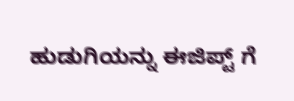ಹುಡುಗಿಯನ್ನು ಈಜಿಪ್ಟ್ ಗೆ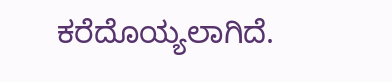ಕರೆದೊಯ್ಯಲಾಗಿದೆ.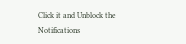Click it and Unblock the Notifications